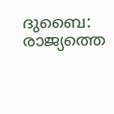ദുബൈ: രാജ്യത്തെ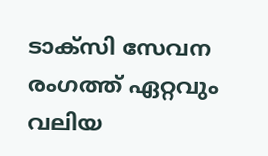ടാക്സി സേവന രംഗത്ത് ഏറ്റവും വലിയ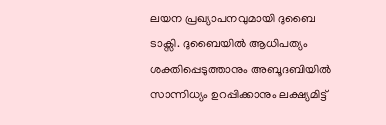ലയന പ്രഖ്യാപനവുമായി ദുബൈ ടാക്സി. ദുബൈയിൽ ആധിപത്യം ശക്തിപ്പെടുത്താനും അബൂദബിയിൽ സാന്നിധ്യം ഉറപ്പിക്കാനും ലക്ഷ്യമിട്ട്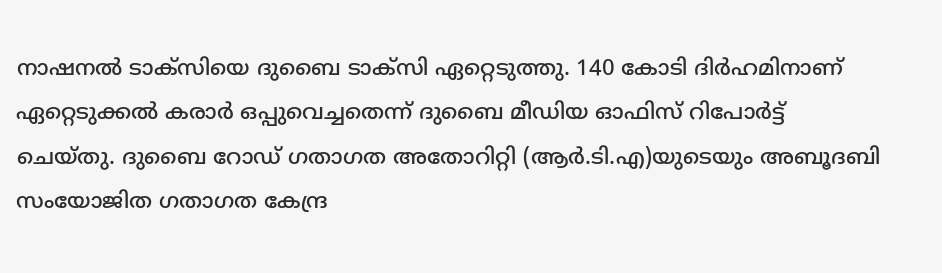നാഷനൽ ടാക്സിയെ ദുബൈ ടാക്സി ഏറ്റെടുത്തു. 140 കോടി ദിർഹമിനാണ് ഏറ്റെടുക്കൽ കരാർ ഒപ്പുവെച്ചതെന്ന് ദുബൈ മീഡിയ ഓഫിസ് റിപോർട്ട് ചെയ്തു. ദുബൈ റോഡ് ഗതാഗത അതോറിറ്റി (ആർ.ടി.എ)യുടെയും അബൂദബി സംയോജിത ഗതാഗത കേന്ദ്ര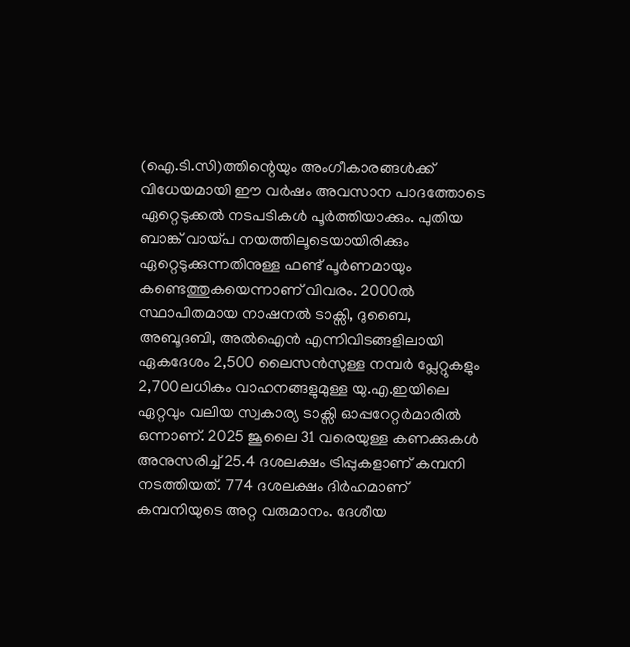(ഐ.ടി.സി)ത്തിന്റെയും അംഗീകാരങ്ങൾക്ക് വിധേയമായി ഈ വർഷം അവസാന പാദത്തോടെ ഏറ്റെടുക്കൽ നടപടികൾ പൂർത്തിയാക്കും. പുതിയ ബാങ്ക് വായ്പ നയത്തിലൂടെയായിരിക്കും ഏറ്റെടുക്കുന്നതിനുള്ള ഫണ്ട് പൂർണമായും കണ്ടെത്തുകയെന്നാണ് വിവരം. 2000ൽ സ്ഥാപിതമായ നാഷനൽ ടാക്സി, ദുബൈ, അബൂദബി, അൽഐൻ എന്നിവിടങ്ങളിലായി ഏകദേശം 2,500 ലൈസൻസുള്ള നമ്പർ പ്ലേറ്റുകളും 2,700ലധികം വാഹനങ്ങളുമുള്ള യു.എ.ഇയിലെ ഏറ്റവും വലിയ സ്വകാര്യ ടാക്സി ഓപ്പറേറ്റർമാരിൽ ഒന്നാണ്. 2025 ജൂലൈ 31 വരെയുള്ള കണക്കുകൾ അനുസരിച്ച് 25.4 ദശലക്ഷം ട്രിപ്പുകളാണ് കമ്പനി നടത്തിയത്. 774 ദശലക്ഷം ദിർഹമാണ് കമ്പനിയുടെ അറ്റ വരുമാനം. ദേശീയ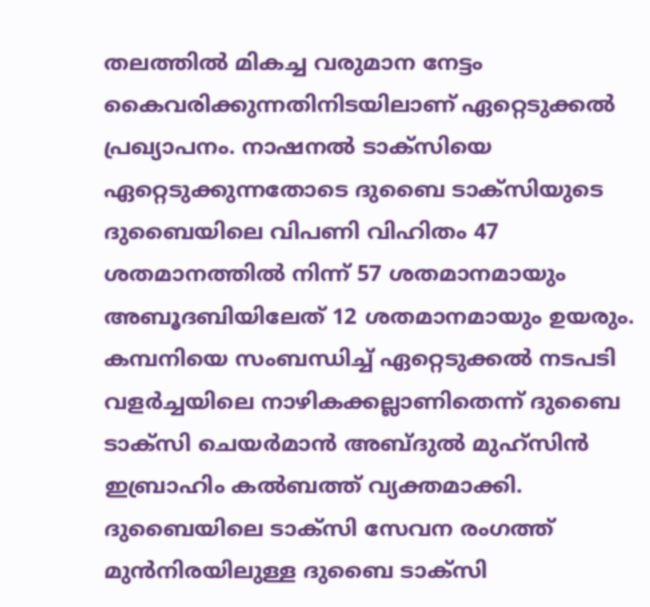തലത്തിൽ മികച്ച വരുമാന നേട്ടം കൈവരിക്കുന്നതിനിടയിലാണ് ഏറ്റെടുക്കൽ പ്രഖ്യാപനം. നാഷനൽ ടാക്സിയെ ഏറ്റെടുക്കുന്നതോടെ ദുബൈ ടാക്സിയുടെ ദുബൈയിലെ വിപണി വിഹിതം 47 ശതമാനത്തിൽ നിന്ന് 57 ശതമാനമായും അബൂദബിയിലേത് 12 ശതമാനമായും ഉയരും. കമ്പനിയെ സംബന്ധിച്ച് ഏറ്റെടുക്കൽ നടപടി വളർച്ചയിലെ നാഴികക്കല്ലാണിതെന്ന് ദുബൈ ടാക്സി ചെയർമാൻ അബ്ദുൽ മുഹ്സിൻ ഇബ്രാഹിം കൽബത്ത് വ്യക്തമാക്കി. ദുബൈയിലെ ടാക്സി സേവന രംഗത്ത് മുൻനിരയിലുള്ള ദുബൈ ടാക്സി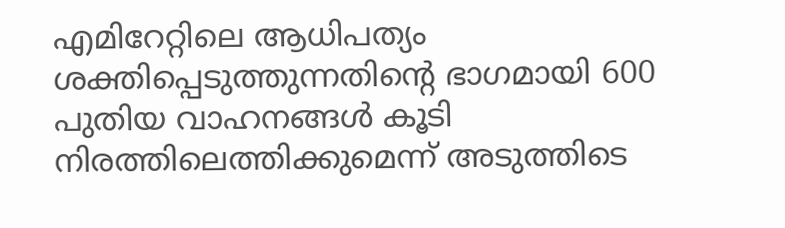എമിറേറ്റിലെ ആധിപത്യം ശക്തിപ്പെടുത്തുന്നതിന്റെ ഭാഗമായി 600 പുതിയ വാഹനങ്ങൾ കൂടി നിരത്തിലെത്തിക്കുമെന്ന് അടുത്തിടെ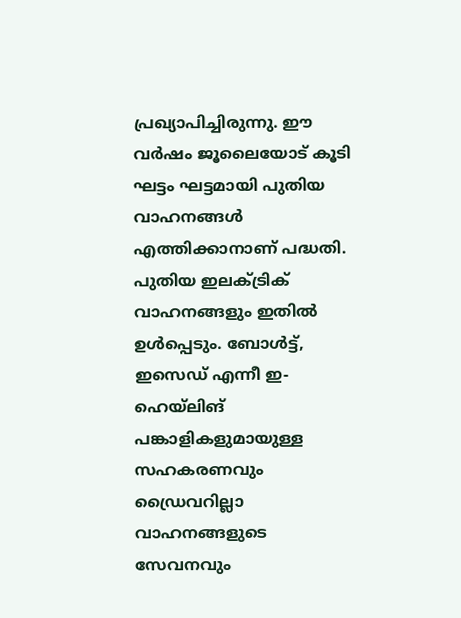പ്രഖ്യാപിച്ചിരുന്നു. ഈ വർഷം ജൂലൈയോട് കൂടി ഘട്ടം ഘട്ടമായി പുതിയ വാഹനങ്ങൾ എത്തിക്കാനാണ് പദ്ധതി. പുതിയ ഇലക്ട്രിക് വാഹനങ്ങളും ഇതിൽ ഉൾപ്പെടും. ബോൾട്ട്, ഇസെഡ് എന്നീ ഇ-ഹെയ്ലിങ് പങ്കാളികളുമായുള്ള സഹകരണവും ഡ്രൈവറില്ലാ വാഹനങ്ങളുടെ സേവനവും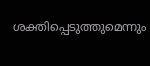ശക്തിപ്പെടുത്തുമെന്നും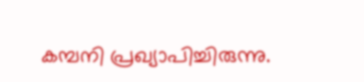കമ്പനി പ്രഖ്യാപിച്ചിരുന്നു.